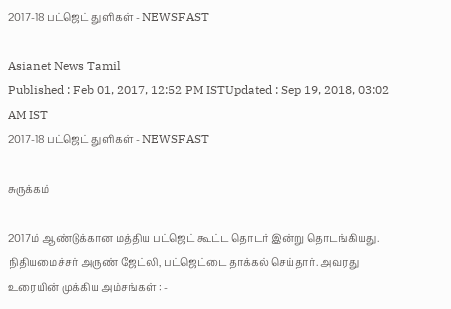2017-18 பட்ஜெட் துளிகள் - NEWSFAST

Asianet News Tamil
Published : Feb 01, 2017, 12:52 PM ISTUpdated : Sep 19, 2018, 03:02 AM IST
2017-18 பட்ஜெட் துளிகள் - NEWSFAST

சுருக்கம்

2017ம் ஆண்டுக்கான மத்திய பட்ஜெட் கூட்ட தொடர் இன்று தொடங்கியது. நிதியமைச்சர் அருண் ஜேட்லி, பட்ஜெட்டை தாக்கல் செய்தார். அவரது உரையின் முக்கிய அம்சங்கள் : -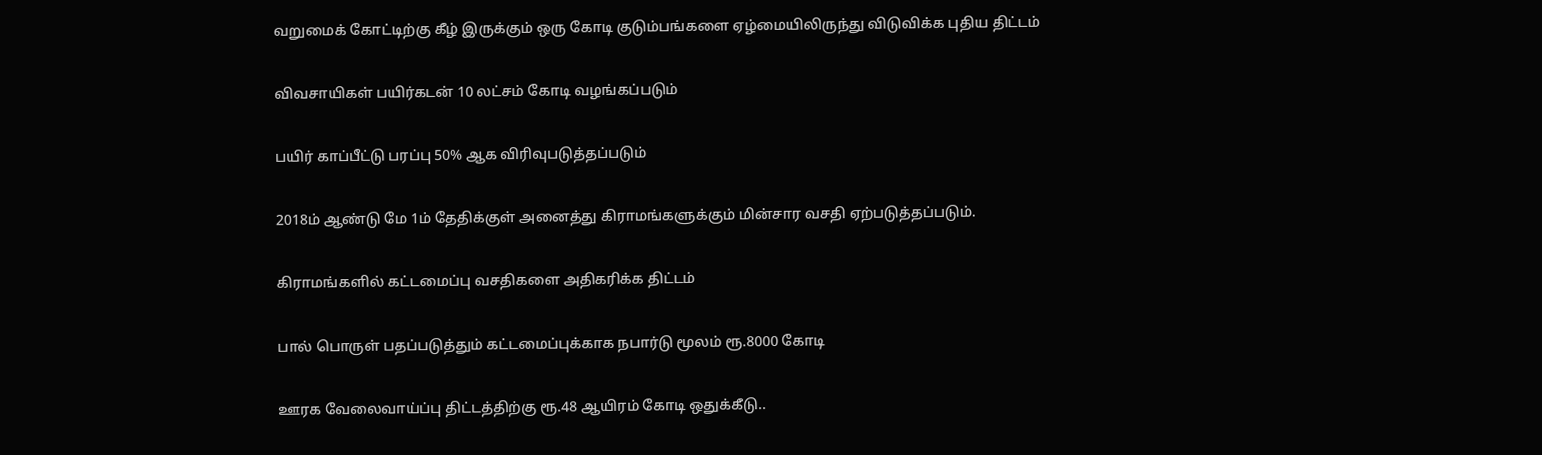வறுமைக் கோட்டிற்கு கீழ் இருக்கும் ஒரு கோடி குடும்பங்களை ஏழ்மையிலிருந்து விடுவிக்க புதிய திட்டம்

விவசாயிகள் பயிர்கடன் 10 லட்சம் கோடி வழங்கப்படும்

பயிர் காப்பீட்டு பரப்பு 50% ஆக விரிவுபடுத்தப்படும்

2018ம் ஆண்டு மே 1ம் தேதிக்குள் அனைத்து கிராமங்களுக்கும் மின்சார வசதி ஏற்படுத்தப்படும்.

கிராமங்களில் கட்டமைப்பு வசதிகளை அதிகரிக்க திட்டம்

பால் பொருள் பதப்படுத்தும் கட்டமைப்புக்காக நபார்டு மூலம் ரூ.8000 கோடி

ஊரக வேலைவாய்ப்பு திட்டத்திற்கு ரூ.48 ஆயிரம் கோடி ஒதுக்கீடு..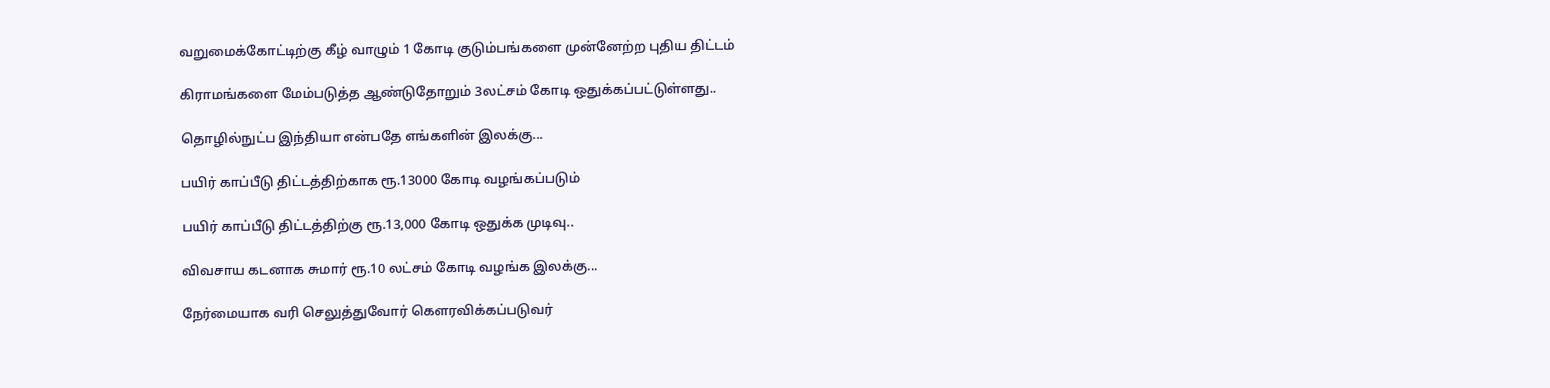வறுமைக்கோட்டிற்கு கீழ் வாழும் 1 கோடி குடும்பங்களை முன்னேற்ற புதிய திட்டம்

கிராமங்களை மேம்படுத்த ஆண்டுதோறும் 3லட்சம் கோடி ஒதுக்கப்பட்டுள்ளது..

தொழில்நுட்ப இந்தியா என்பதே எங்களின் இலக்கு...

பயிர் காப்பீடு திட்டத்திற்காக ரூ.13000 கோடி வழங்கப்படும்

பயிர் காப்பீடு திட்டத்திற்கு ரூ.13,000 கோடி ஒதுக்க முடிவு..

விவசாய கடனாக சுமார் ரூ.10 லட்சம் கோடி வழங்க இலக்கு...

நேர்மையாக வரி செலுத்துவோர் கௌரவிக்கப்படுவர்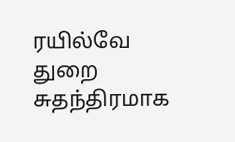ரயில்வே துறை சுதந்திரமாக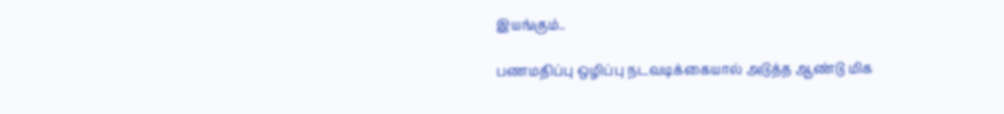இயங்கும்..

பணமதிப்பு ஒழிப்பு நடவடிக்கையால் அடுத்த ஆண்டு மிக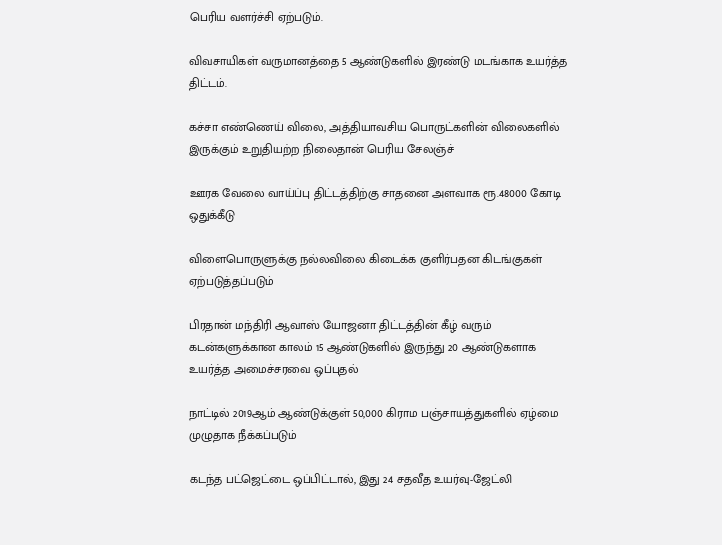பெரிய வளர்ச்சி ஏற்படும்.

விவசாயிகள் வருமானத்தை 5 ஆண்டுகளில் இரண்டு மடங்காக உயர்த்த திட்டம்.

கச்சா எண்ணெய் விலை, அத்தியாவசிய பொருட்களின் விலைகளில் இருக்கும் உறுதியற்ற நிலைதான் பெரிய சேலஞ்ச்

ஊரக வேலை வாய்ப்பு திட்டத்திற்கு சாதனை அளவாக ரூ.48000 கோடி ஒதுக்கீடு

விளைபொருளுக்கு நல்லவிலை கிடைக்க குளிர்பதன கிடங்குகள் ஏற்படுத்தப்படும்

பிரதான் மந்திரி ஆவாஸ் யோஜனா திட்டத்தின் கீழ் வரும் கடன்களுக்கான காலம் 15 ஆண்டுகளில் இருந்து 20 ஆண்டுகளாக உயர்த்த அமைச்சரவை ஒப்புதல்

நாட்டில் 2019ஆம் ஆண்டுக்குள் 50,000 கிராம பஞ்சாயத்துகளில் ஏழ்மை முழுதாக நீக்கப்படும்

கடந்த பட்ஜெட்டை ஒப்பிட்டால், இது 24 சதவீத உயர்வு-ஜேட்லி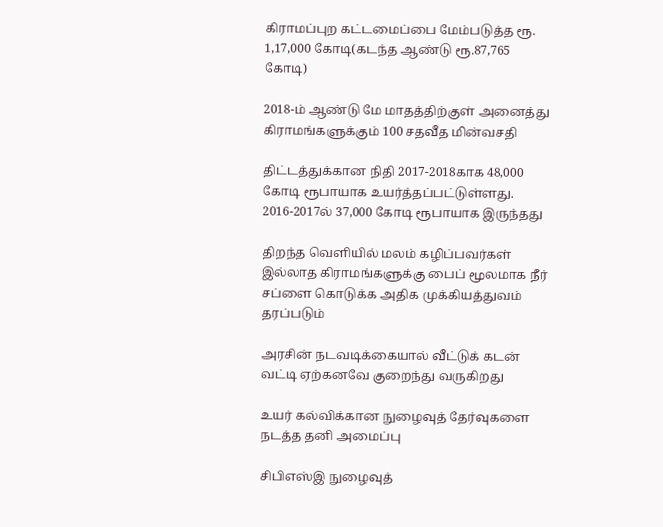கிராமப்புற கட்டமைப்பை மேம்படுத்த ரூ. 1,17,000 கோடி(கடந்த ஆண்டு ரூ.87,765 கோடி)

2018-ம் ஆண்டு மே மாதத்திற்குள் அனைத்து கிராமங்களுக்கும் 100 சதவீத மின்வசதி

திட்டத்துக்கான நிதி 2017-2018காக 48,000 கோடி ரூபாயாக உயர்த்தப்பட்டுள்ளது. 2016-2017ல் 37,000 கோடி ரூபாயாக இருந்தது

திறந்த வெளியில் மலம் கழிப்பவர்கள் இல்லாத கிராமங்களுக்கு பைப் மூலமாக நீர் சப்ளை கொடுக்க அதிக முக்கியத்துவம் தரப்படும்

அரசின் நடவடிக்கையால் வீட்டுக் கடன் வட்டி ஏற்கனவே குறைந்து வருகிறது

உயர் கல்விக்கான நுழைவுத் தேர்வுகளை நடத்த தனி அமைப்பு

சிபிஎஸ்இ நுழைவுத்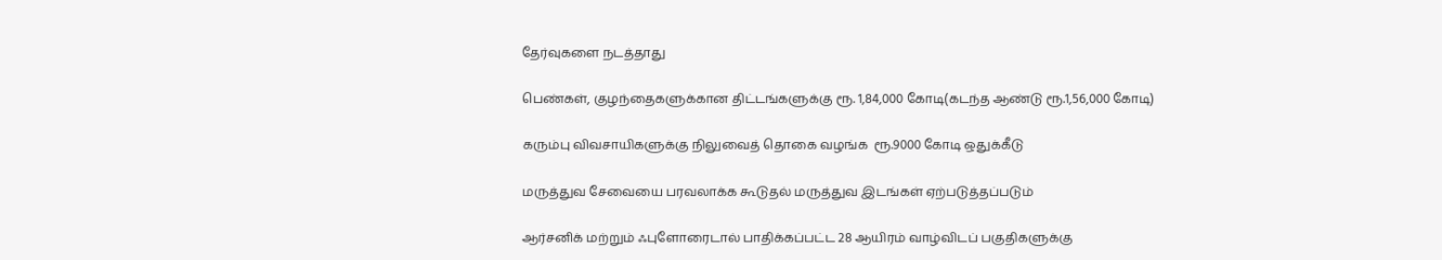தேர்வுகளை நடத்தாது

பெண்கள், குழந்தைகளுக்கான திட்டங்களுக்கு ரூ. 1,84,000 கோடி(கடந்த ஆண்டு ரூ.1,56,000 கோடி)

கரும்பு விவசாயிகளுக்கு நிலுவைத் தொகை வழங்க  ரூ.9000 கோடி ஒதுக்கீடு

மருத்துவ சேவையை பரவலாக்க கூடுதல் மருத்துவ இடங்கள் ஏற்படுத்தப்படும்

ஆர்சனிக் மற்றும் ஃபுளோரைடால் பாதிக்கப்பட்ட 28 ஆயிரம் வாழ்விடப் பகுதிகளுக்கு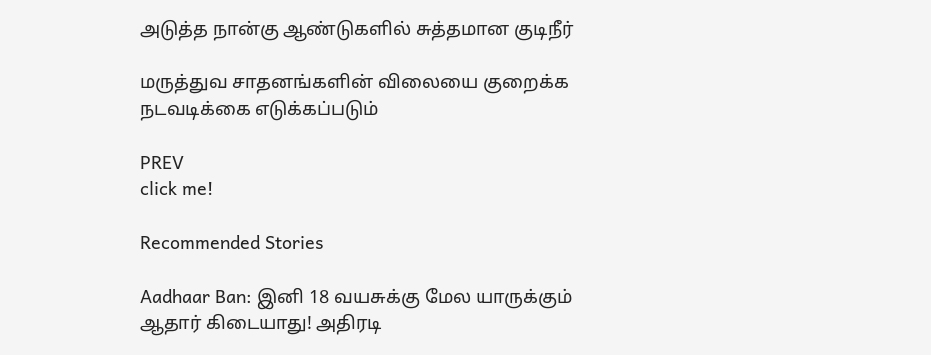அடுத்த நான்கு ஆண்டுகளில் சுத்தமான குடிநீர்

மருத்துவ சாதனங்களின் விலையை குறைக்க நடவடிக்கை எடுக்கப்படும்

PREV
click me!

Recommended Stories

Aadhaar Ban: இனி 18 வயசுக்கு மேல யாருக்கும் ஆதார் கிடையாது! அதிரடி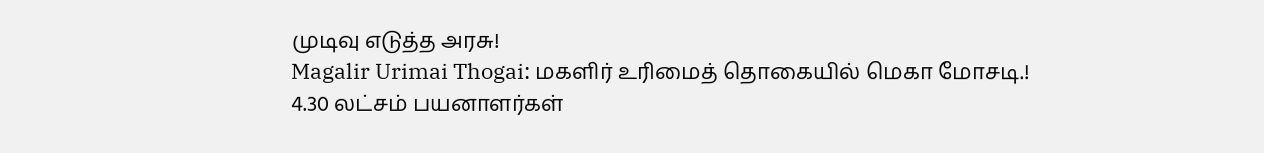முடிவு எடுத்த அரசு!
Magalir Urimai Thogai: மகளிர் உரிமைத் தொகையில் மெகா மோசடி.! 4.30 லட்சம் பயனாளர்கள்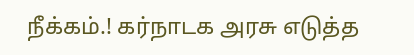நீக்கம்.! கர்நாடக அரசு எடுத்த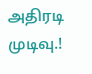அதிரடி முடிவு.!